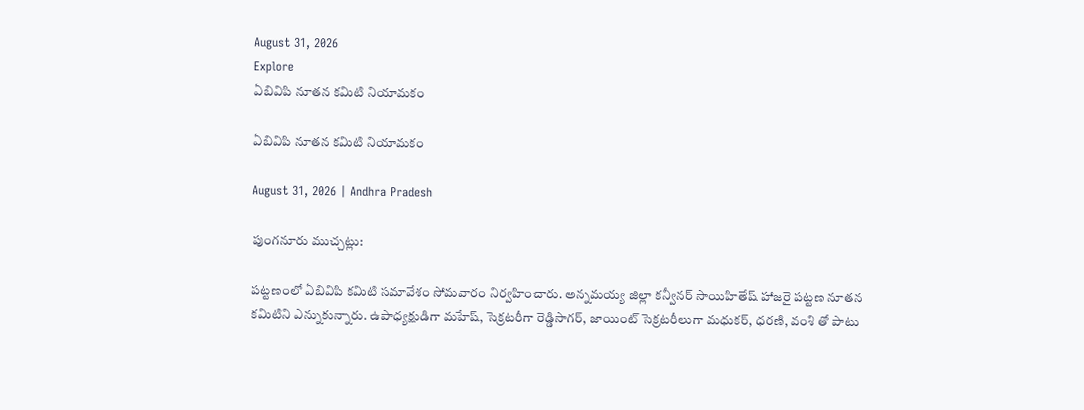August 31, 2026
Explore
ఏబివిపి నూతన కమిటి నియామకం

ఏబివిపి నూతన కమిటి నియామకం

August 31, 2026 | Andhra Pradesh

పుంగనూరు ముచ్చట్లు:

పట్టణంలో ఏబివిపి కమిటి సమావేశం సోమవారం నిర్వహించారు. అన్నమయ్య జిల్లా కన్వీనర్‌ సాయిహితేష్‌ హాజరై పట్టణ నూతన కమిటిని ఎన్నుకున్నారు. ఉపాధ్యక్షుడిగా మహేష్‌, సెక్రటరీగా రెడ్డిసాగర్‌, జాయింట్‌ సెక్రటరీలుగా మధుకర్‌, ధరణి, వంశి తో పాటు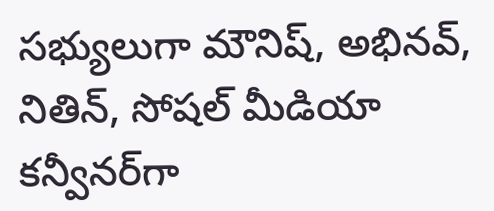సభ్యులుగా మౌనిష్‌, అభినవ్‌, నితిన్‌, సోషల్‌ మీడియా కన్వీనర్‌గా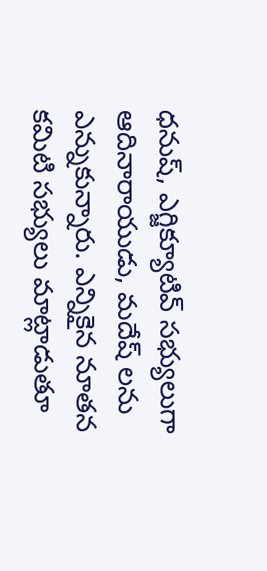ధనుష్‌, ఎగ్జిక్యూటివ్‌ సభ్యులుగా ఆదినారాయుడు, మదేష్‌ లను ఎన్నుకున్నారు. ఎన్నికైన నూతన కమిటి సభ్యులు మాట్లాడుతూ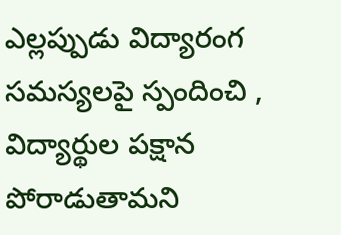ఎల్లప్పుడు విద్యారంగ సమస్యలపై స్పందించి , విద్యార్థుల పక్షాన పోరాడుతామని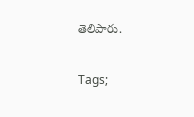తెలిపారు.

Tags;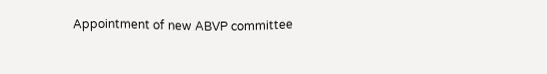Appointment of new ABVP committee